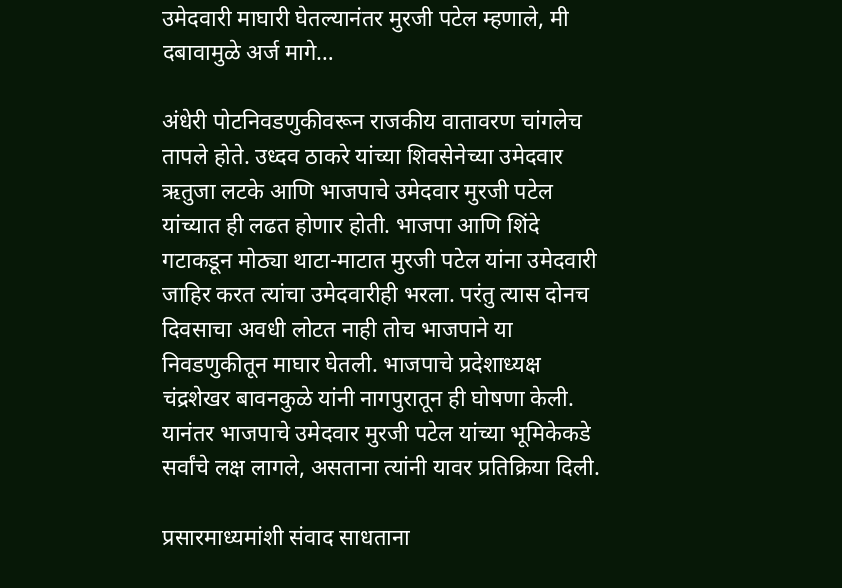उमेदवारी माघारी घेतल्यानंतर मुरजी पटेल म्हणाले, मी दबावामुळे अर्ज मागे…

अंधेरी पोटनिवडणुकीवरून राजकीय वातावरण चांगलेच तापले होते. उध्दव ठाकरे यांच्या शिवसेनेच्या उमेदवार ऋतुजा लटके आणि भाजपाचे उमेदवार मुरजी पटेल यांच्यात ही लढत होणार होती. भाजपा आणि शिंदे गटाकडून मोठ्या थाटा-माटात मुरजी पटेल यांना उमेदवारी जाहिर करत त्यांचा उमेदवारीही भरला. परंतु त्यास दोनच दिवसाचा अवधी लोटत नाही तोच भाजपाने या निवडणुकीतून माघार घेतली. भाजपाचे प्रदेशाध्यक्ष चंद्रशेखर बावनकुळे यांनी नागपुरातून ही घोषणा केली. यानंतर भाजपाचे उमेदवार मुरजी पटेल यांच्या भूमिकेकडे सर्वांचे लक्ष लागले, असताना त्यांनी यावर प्रतिक्रिया दिली.

प्रसारमाध्यमांशी संवाद साधताना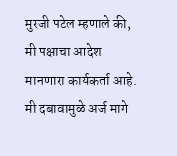मुरजी पटेल म्हणाले की, मी पक्षाचा आदेश मानणारा कार्यकर्ता आहे. मी दबावामुळे अर्ज मागे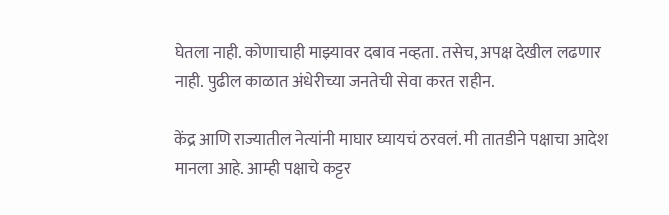घेतला नाही. कोणाचाही माझ्यावर दबाव नव्हता. तसेच, अपक्ष देखील लढणार नाही. पुढील काळात अंधेरीच्या जनतेची सेवा करत राहीन.

केंद्र आणि राज्यातील नेत्यांनी माघार घ्यायचं ठरवलं. मी तातडीने पक्षाचा आदेश मानला आहे. आम्ही पक्षाचे कट्टर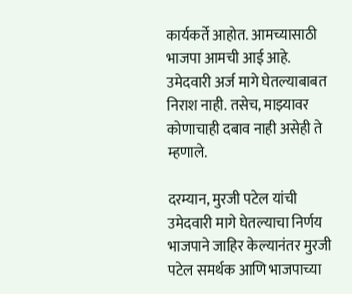कार्यकर्ते आहोत. आमच्यासाठी भाजपा आमची आई आहे. उमेदवारी अर्ज मागे घेतल्याबाबत निराश नाही. तसेच, माझ्यावर कोणाचाही दबाव नाही असेही ते म्हणाले.

दरम्यान, मुरजी पटेल यांची उमेदवारी मागे घेतल्याचा निर्णय भाजपाने जाहिर केल्यानंतर मुरजी पटेल समर्थक आणि भाजपाच्या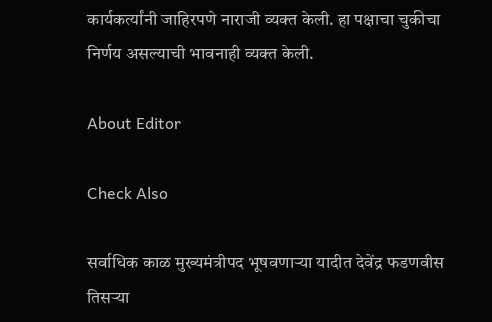कार्यकर्त्यांनी जाहिरपणे नाराजी व्यक्त केली. हा पक्षाचा चुकीचा निर्णय असल्याची भावनाही व्यक्त केली.

About Editor

Check Also

सर्वाधिक काळ मुख्यमंत्रीपद भूषवणाऱ्या यादीत देवेंद्र फडणवीस तिसऱ्या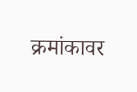क्रमांकावर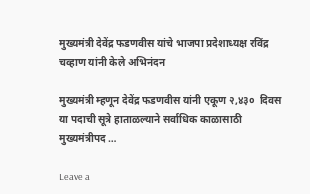मुख्यमंत्री देवेंद्र फडणवीस यांचे भाजपा प्रदेशाध्यक्ष रविंद्र चव्हाण यांनी केले अभिनंदन

मुख्यमंत्री म्हणून देवेंद्र फडणवीस यांनी एकूण २,४३०  दिवस या पदाची सूत्रे हाताळल्याने सर्वाधिक काळासाठी मुख्यमंत्रीपद …

Leave a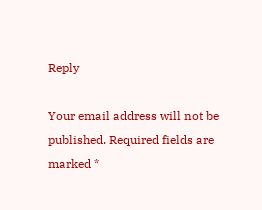Reply

Your email address will not be published. Required fields are marked *